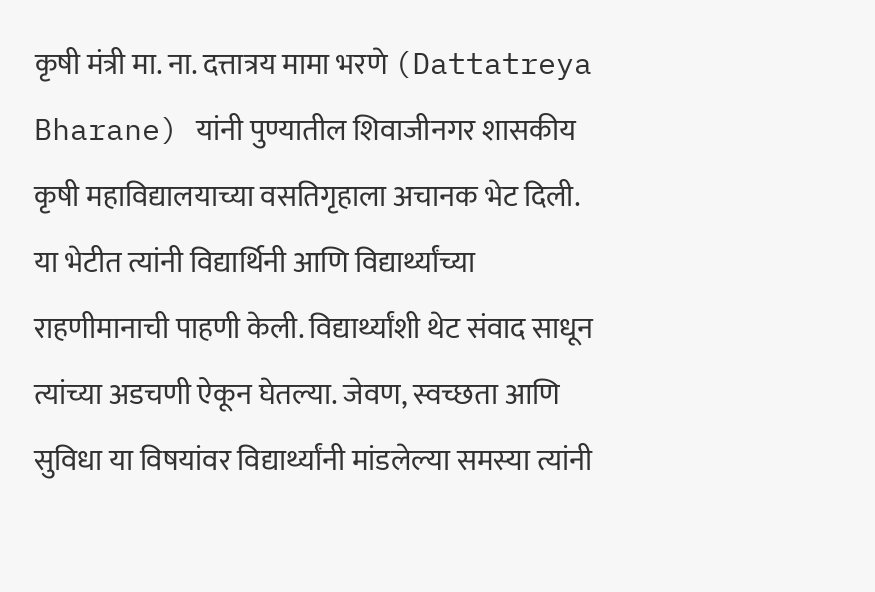कृषी मंत्री मा. ना. दत्तात्रय मामा भरणे (Dattatreya Bharane) यांनी पुण्यातील शिवाजीनगर शासकीय कृषी महाविद्यालयाच्या वसतिगृहाला अचानक भेट दिली. या भेटीत त्यांनी विद्यार्थिनी आणि विद्यार्थ्यांच्या राहणीमानाची पाहणी केली. विद्यार्थ्यांशी थेट संवाद साधून त्यांच्या अडचणी ऐकून घेतल्या. जेवण, स्वच्छता आणि सुविधा या विषयांवर विद्यार्थ्यांनी मांडलेल्या समस्या त्यांनी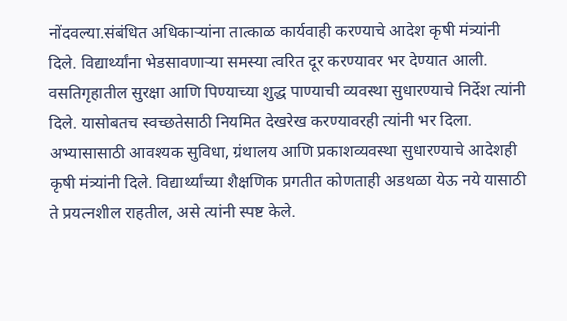नोंदवल्या.संबंधित अधिकाऱ्यांना तात्काळ कार्यवाही करण्याचे आदेश कृषी मंत्र्यांनी दिले. विद्यार्थ्यांना भेडसावणाऱ्या समस्या त्वरित दूर करण्यावर भर देण्यात आली. वसतिगृहातील सुरक्षा आणि पिण्याच्या शुद्ध पाण्याची व्यवस्था सुधारण्याचे निर्देश त्यांनी दिले. यासोबतच स्वच्छतेसाठी नियमित देखरेख करण्यावरही त्यांनी भर दिला.
अभ्यासासाठी आवश्यक सुविधा, ग्रंथालय आणि प्रकाशव्यवस्था सुधारण्याचे आदेशही कृषी मंत्र्यांनी दिले. विद्यार्थ्यांच्या शैक्षणिक प्रगतीत कोणताही अडथळा येऊ नये यासाठी ते प्रयत्नशील राहतील, असे त्यांनी स्पष्ट केले.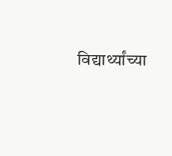विद्यार्थ्यांच्या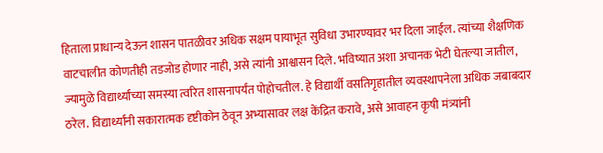हिताला प्राधान्य देऊन शासन पातळीवर अधिक सक्षम पायाभूत सुविधा उभारण्यावर भर दिला जाईल. त्यांच्या शैक्षणिक वाटचालीत कोणतीही तडजोड होणार नाही, असे त्यांनी आश्वासन दिले. भविष्यात अशा अचानक भेटी घेतल्या जातील, ज्यामुळे विद्यार्थ्यांच्या समस्या त्वरित शासनापर्यंत पोहोचतील. हे विद्यार्थी वसतिगृहातील व्यवस्थापनेला अधिक जबाबदार ठरेल. विद्यार्थ्यांनी सकारात्मक दृष्टीकोन ठेवून अभ्यासावर लक्ष केंद्रित करावे, असे आवाहन कृषी मंत्र्यांनी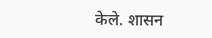केले. शासन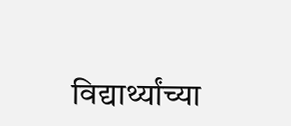विद्यार्थ्यांच्या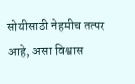सोयीसाठी नेहमीच तत्पर आहे, असा विश्वास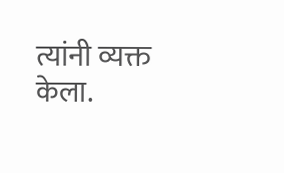त्यांनी व्यक्त केला.